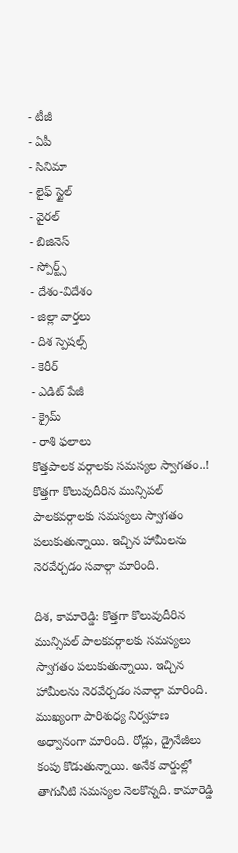- టీజీ
- ఏపీ
- సినిమా
- లైఫ్ స్టైల్
- వైరల్
- బిజినెస్
- స్పోర్ట్స్
- దేశం-విదేశం
- జిల్లా వార్తలు
- దిశ స్పెషల్స్
- కెరీర్
- ఎడిట్ పేజీ
- క్రైమ్
- రాశి ఫలాలు
కొత్తపాలక వర్గాలకు సమస్యల స్వాగతం..!
కొత్తగా కొలువుదీరిన మున్సిపల్ పాలకవర్గాలకు సమస్యలు స్వాగతం పలుకుతున్నాయి. ఇచ్చిన హామీలను నెరవేర్చడం సవాల్గా మారింది.

దిశ, కామారెడ్డి: కొత్తగా కొలువుదీరిన మున్సిపల్ పాలకవర్గాలకు సమస్యలు స్వాగతం పలుకుతున్నాయి. ఇచ్చిన హామీలను నెరవేర్చడం సవాల్గా మారింది. ముఖ్యంగా పారిశుధ్య నిర్వహణ అధ్వానంగా మారింది. రోడ్లు, డ్రైనేజీలు కంపు కొడుతున్నాయి. అనేక వార్డుల్లో తాగునీటి సమస్యల నెలకొన్నది. కామారెడ్డి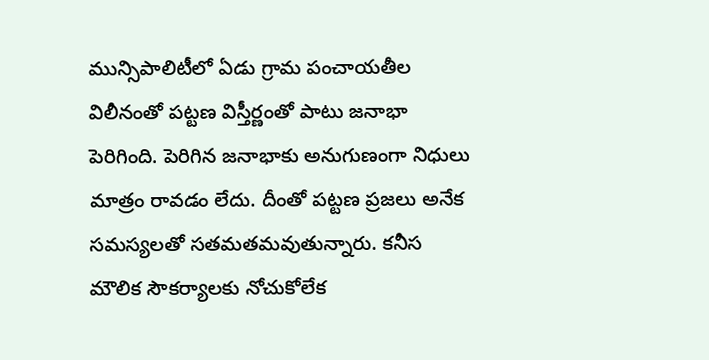మున్సిపాలిటీలో ఏడు గ్రామ పంచాయతీల విలీనంతో పట్టణ విస్తీర్ణంతో పాటు జనాభా పెరిగింది. పెరిగిన జనాభాకు అనుగుణంగా నిధులు మాత్రం రావడం లేదు. దీంతో పట్టణ ప్రజలు అనేక సమస్యలతో సతమతమవుతున్నారు. కనీస మౌలిక సౌకర్యాలకు నోచుకోలేక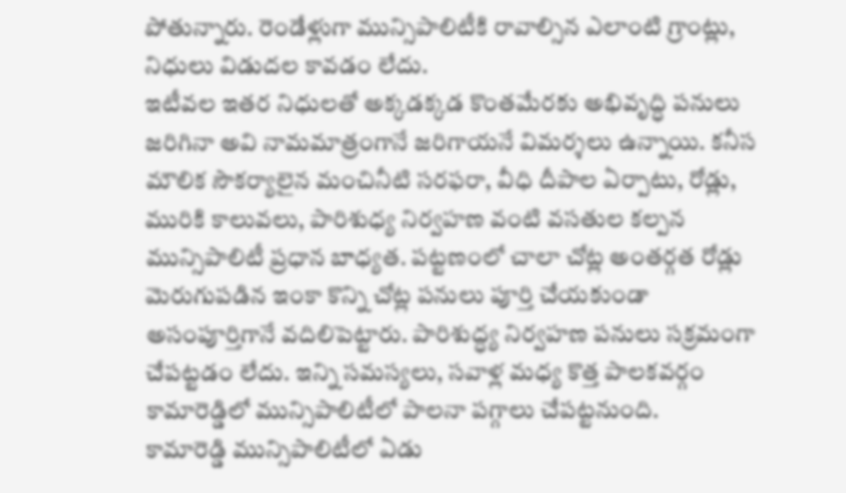పోతున్నారు. రెండేళ్లుగా మున్సిపాలిటీకి రావాల్సిన ఎలాంటి గ్రాంట్లు, నిధులు విడుదల కావడం లేదు.
ఇటీవల ఇతర నిధులతో అక్కడక్కడ కొంతమేరకు అభివృద్ధి పనులు జరిగినా అవి నామమాత్రంగానే జరిగాయనే విమర్శలు ఉన్నాయి. కనీస మౌలిక సౌకర్యాలైన మంచినీటి సరఫరా, వీధి దీపాల ఏర్పాటు, రోడ్లు, మురికి కాలువలు, పారిశుధ్య నిర్వహణ వంటి వసతుల కల్పన మున్సిపాలిటీ ప్రధాన బాధ్యత. పట్టణంలో చాలా చోట్ల అంతర్గత రోడ్లు మెరుగుపడిన ఇంకా కొన్ని చోట్ల పనులు పూర్తి చేయకుండా అసంపూర్తిగానే వదిలిపెట్టారు. పారిశుద్ధ్య నిర్వహణ పనులు సక్రమంగా చేపట్టడం లేదు. ఇన్ని సమస్యలు, సవాళ్ల మధ్య కొత్త పాలకవర్గం కామారెడ్డిలో మున్సిపాలిటీలో పాలనా పగ్గాలు చేపట్టనుంది.
కామారెడ్డి మున్సిపాలిటీలో ఏడు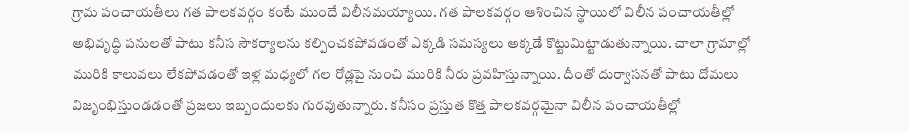గ్రామ పంచాయతీలు గత పాలకవర్గం కంటే ముందే విలీనమయ్యాయి. గత పాలకవర్గం ఆశించిన స్థాయిలో విలీన పంచాయతీల్లో అభివృద్ధి పనులతో పాటు కనీస సౌకర్యాలను కల్పించకపోవడంతో ఎక్కడి సమస్యలు అక్కడే కొట్టుమిట్టాడుతున్నాయి. చాలా గ్రామాల్లో మురికి కాలువలు లేకపోవడంతో ఇళ్ల మధ్యలో గల రోడ్లపై నుంచి మురికి నీరు ప్రవహిస్తున్నాయి. దీంతో దుర్వాసనతో పాటు దోమలు విజృంభిస్తుండడంతో ప్రజలు ఇబ్బందులకు గురవుతున్నారు. కనీసం ప్రస్తుత కొత్త పాలకవర్గమైనా విలీన పంచాయతీల్లో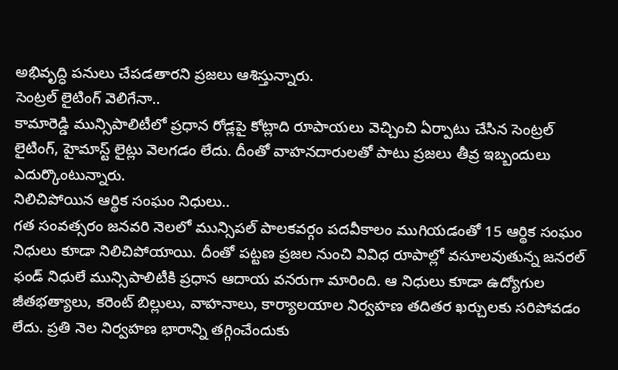అభివృద్ధి పనులు చేపడతారని ప్రజలు ఆశిస్తున్నారు.
సెంట్రల్ లైటింగ్ వెలిగేనా..
కామారెడ్డి మున్సిపాలిటీలో ప్రధాన రోడ్లపై కోట్లాది రూపాయలు వెచ్చించి ఏర్పాటు చేసిన సెంట్రల్ లైటింగ్, హైమాస్ట్ లైట్లు వెలగడం లేదు. దీంతో వాహనదారులతో పాటు ప్రజలు తీవ్ర ఇబ్బందులు ఎదుర్కొంటున్నారు.
నిలిచిపోయిన ఆర్థిక సంఘం నిధులు..
గత సంవత్సరం జనవరి నెలలో మున్సిపల్ పాలకవర్గం పదవీకాలం ముగియడంతో 15 ఆర్థిక సంఘం నిధులు కూడా నిలిచిపోయాయి. దీంతో పట్టణ ప్రజల నుంచి వివిధ రూపాల్లో వసూలవుతున్న జనరల్ ఫండ్ నిధులే మున్సిపాలిటీకి ప్రధాన ఆదాయ వనరుగా మారింది. ఆ నిధులు కూడా ఉద్యోగుల జీతభత్యాలు, కరెంట్ బిల్లులు, వాహనాలు, కార్యాలయాల నిర్వహణ తదితర ఖర్చులకు సరిపోవడం లేదు. ప్రతి నెల నిర్వహణ భారాన్ని తగ్గించేందుకు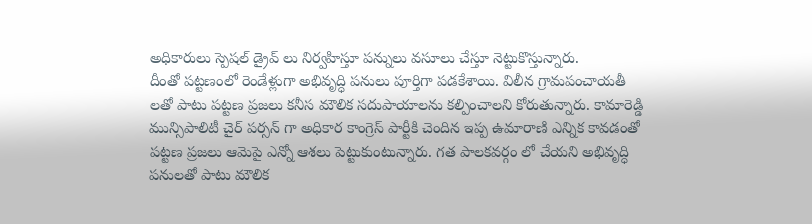అధికారులు స్పెషల్ డ్రైవ్ లు నిర్వహిస్తూ పన్నులు వసూలు చేస్తూ నెట్టుకొస్తున్నారు.
దీంతో పట్టణంలో రెండేళ్లుగా అభివృద్ధి పనులు పూర్తిగా పడకేశాయి. విలీన గ్రామపంచాయతీ లతో పాటు పట్టణ ప్రజలు కనీస మౌలిక సదుపాయాలను కల్పించాలని కోరుతున్నారు. కామారెడ్డి మున్సిపాలిటీ చైర్ పర్సన్ గా అధికార కాంగ్రెస్ పార్టీకి చెందిన ఇప్ప ఉమారాణి ఎన్నిక కావడంతో పట్టణ ప్రజలు ఆమెపై ఎన్నో ఆశలు పెట్టుకుంటున్నారు. గత పాలకవర్గం లో చేయని అభివృద్ధి పనులతో పాటు మౌలిక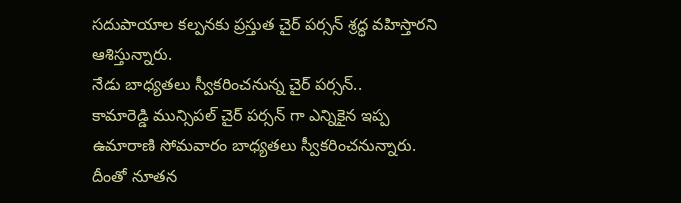సదుపాయాల కల్పనకు ప్రస్తుత చైర్ పర్సన్ శ్రద్ధ వహిస్తారని ఆశిస్తున్నారు.
నేడు బాధ్యతలు స్వీకరించనున్న చైర్ పర్సన్..
కామారెడ్డి మున్సిపల్ చైర్ పర్సన్ గా ఎన్నికైన ఇప్ప ఉమారాణి సోమవారం బాధ్యతలు స్వీకరించనున్నారు. దీంతో నూతన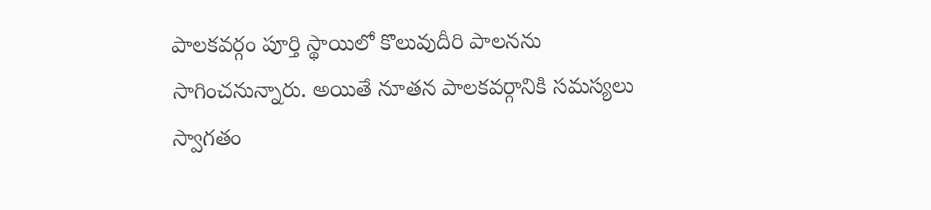పాలకవర్గం పూర్తి స్థాయిలో కొలువుదీరి పాలనను సాగించనున్నారు. అయితే నూతన పాలకవర్గానికి సమస్యలు స్వాగతం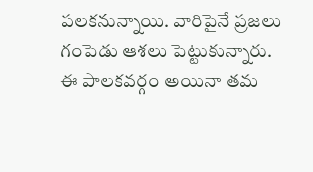పలకనున్నాయి. వారిపైనే ప్రజలు గంపెడు ఆశలు పెట్టుకున్నారు. ఈ పాలకవర్గం అయినా తమ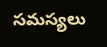సమస్యలు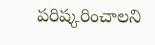పరిష్కరించాలని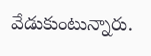వేడుకుంటున్నారు.